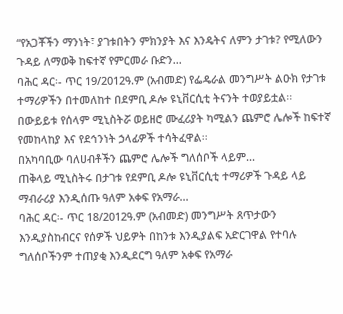“የአጋቾችን ማንነት፣ ያገቱበትን ምክንያት እና እንዴትና ለምን ታገቱ? የሚለውን ጉዳይ ለማወቅ ከፍተኛ የምርመራ ቡድን...
ባሕር ዳር፡- ጥር 19/2012ዓ.ም (አብመድ) የፌዴራል መንግሥት ልዑክ የታገቱ ተማሪዎችን በተመለከተ በደምቢ ዶሎ ዩኒቨርሲቲ ትናንት ተወያይቷል፡፡
በውይይቱ የሰላም ሚኒስትሯ ወይዘሮ ሙፈሪያት ካሚልን ጨምሮ ሌሎች ከፍተኛ የመከላከያ እና የደኅንነት ኃላፊዎች ተሳትፈዋል፡፡
በአካባቢው ባለሀብቶችን ጨምሮ ሌሎች ግለሰቦች ላይም...
ጠቅላይ ሚኒስትሩ በታገቱ የደምቢ ዶሎ ዩኒቨርሲቲ ተማሪዎች ጉዳይ ላይ ማብራሪያ እንዲሰጡ ዓለም አቀፍ የአማራ...
ባሕር ዳር፡- ጥር 18/2012ዓ.ም (አብመድ) መንግሥት ጸጥታውን እንዲያስከብርና የሰዎች ህይዎት በከንቱ እንዲያልፍ አድርገዋል የተባሉ ግለሰቦችንም ተጠያቂ እንዲደርግ ዓለም አቀፍ የአማራ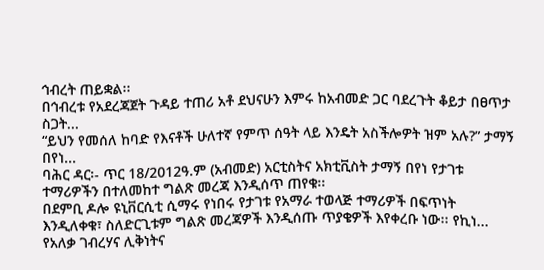ኅብረት ጠይቋል፡፡
በኅብረቱ የአደረጃጀት ጉዳይ ተጠሪ አቶ ደህናሁን እምሩ ከአብመድ ጋር ባደረጉት ቆይታ በፀጥታ ስጋት...
“ይህን የመሰለ ከባድ የእናቶች ሁለተኛ የምጥ ሰዓት ላይ እንዴት አስችሎዎት ዝም አሉ?” ታማኝ በየነ...
ባሕር ዳር፡- ጥር 18/2012ዓ.ም (አብመድ) አርቲስትና አክቲቪስት ታማኝ በየነ የታገቱ ተማሪዎችን በተለመከተ ግልጽ መረጃ እንዲሰጥ ጠየቁ፡፡
በደምቢ ዶሎ ዩኒቨርሲቲ ሲማሩ የነበሩ የታገቱ የአማራ ተወላጅ ተማሪዎች በፍጥነት እንዲለቀቁ፣ ስለድርጊቱም ግልጽ መረጃዎች እንዲሰጡ ጥያቄዎች እየቀረቡ ነው፡፡ የኪነ...
የአለቃ ገብረሃና ሊቅነትና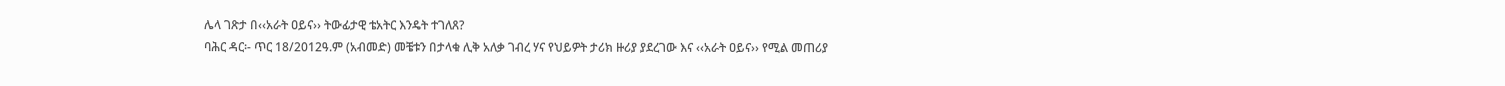ሌላ ገጽታ በ‹‹አራት ዐይና›› ትውፊታዊ ቴአትር እንዴት ተገለጸ?
ባሕር ዳር፡- ጥር 18/2012ዓ.ም (አብመድ) መቼቱን በታላቁ ሊቅ አለቃ ገብረ ሃና የህይዎት ታሪክ ዙሪያ ያደረገው እና ‹‹አራት ዐይና›› የሚል መጠሪያ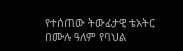የተሰጠው ትውፊታዊ ቴአትር በሙሉ ዓለም የባህል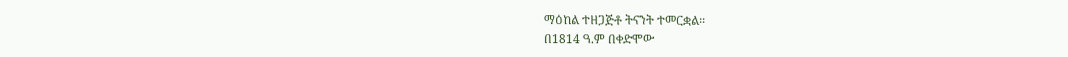ማዕከል ተዘጋጅቶ ትናንት ተመርቋል፡፡
በ1814 ዓ.ም በቀድሞው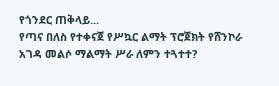የጎንደር ጠቅላይ...
የጣና በለስ የተቀናጀ የሥኳር ልማት ፕሮጀክት የሸንኮራ አገዳ መልሶ ማልማት ሥራ ለምን ተጓተተ?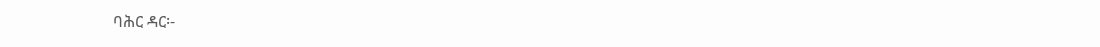ባሕር ዳር፡-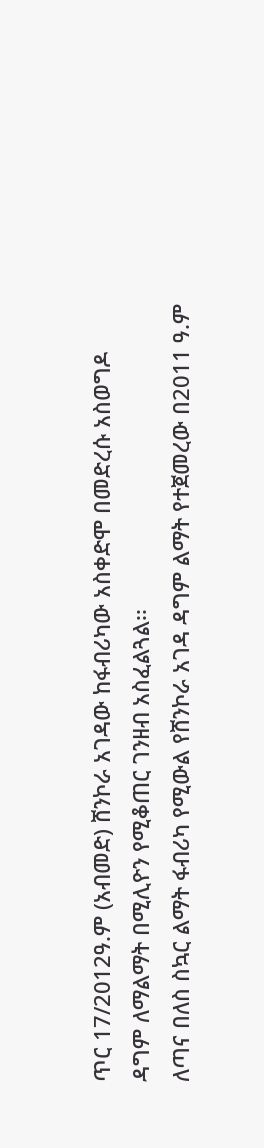ጥር 17/2012ዓ.ም (አብመድ) ሸንኮራ አገዳው ከፋብሪካው አስቀድሞ በመድረሱ አስወግዶ ዳግም ለማልማት በሚሊዮን የሚቆጠር ገንዘብ አስፈልጓል፡፡
ለጣና በለስ ስኳር ልማት ፋብሪካ የሚውል የሸንኮራ አገዳ ዳግም ልማት የተጀመረው በ2011 ዓ.ም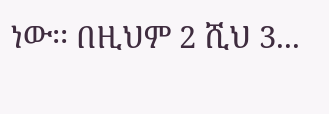ነው፡፡ በዚህም 2 ሺህ 3...